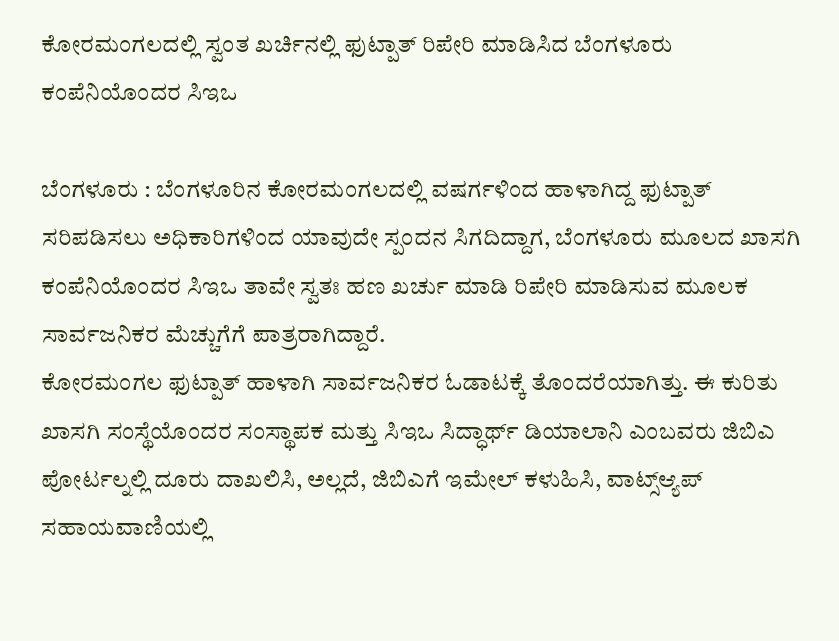ಕೋರಮಂಗಲದಲ್ಲಿ ಸ್ವಂತ ಖರ್ಚಿನಲ್ಲಿ ಫುಟ್ಪಾತ್ ರಿಪೇರಿ ಮಾಡಿಸಿದ ಬೆಂಗಳೂರು ಕಂಪೆನಿಯೊಂದರ ಸಿಇಒ

ಬೆಂಗಳೂರು : ಬೆಂಗಳೂರಿನ ಕೋರಮಂಗಲದಲ್ಲಿ ವಷರ್ಗಳಿಂದ ಹಾಳಾಗಿದ್ದ ಫುಟ್ಪಾತ್ ಸರಿಪಡಿಸಲು ಅಧಿಕಾರಿಗಳಿಂದ ಯಾವುದೇ ಸ್ಪಂದನ ಸಿಗದಿದ್ದಾಗ, ಬೆಂಗಳೂರು ಮೂಲದ ಖಾಸಗಿ ಕಂಪೆನಿಯೊಂದರ ಸಿಇಒ ತಾವೇ ಸ್ವತಃ ಹಣ ಖರ್ಚು ಮಾಡಿ ರಿಪೇರಿ ಮಾಡಿಸುವ ಮೂಲಕ ಸಾರ್ವಜನಿಕರ ಮೆಚ್ಚುಗೆಗೆ ಪಾತ್ರರಾಗಿದ್ದಾರೆ.
ಕೋರಮಂಗಲ ಫುಟ್ಪಾತ್ ಹಾಳಾಗಿ ಸಾರ್ವಜನಿಕರ ಓಡಾಟಕ್ಕೆ ತೊಂದರೆಯಾಗಿತ್ತು. ಈ ಕುರಿತು ಖಾಸಗಿ ಸಂಸ್ಥೆಯೊಂದರ ಸಂಸ್ಥಾಪಕ ಮತ್ತು ಸಿಇಒ ಸಿದ್ಧಾರ್ಥ್ ಡಿಯಾಲಾನಿ ಎಂಬವರು ಜಿಬಿಎ ಪೋರ್ಟಲ್ನಲ್ಲಿ ದೂರು ದಾಖಲಿಸಿ, ಅಲ್ಲದೆ, ಜಿಬಿಎಗೆ ಇಮೇಲ್ ಕಳುಹಿಸಿ, ವಾಟ್ಸ್ಆ್ಯಪ್ ಸಹಾಯವಾಣಿಯಲ್ಲಿ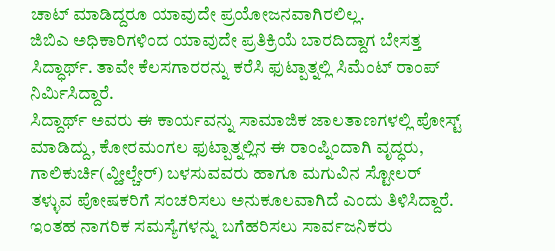ಚಾಟ್ ಮಾಡಿದ್ದರೂ ಯಾವುದೇ ಪ್ರಯೋಜನವಾಗಿರಲಿಲ್ಲ.
ಜಿಬಿಎ ಅಧಿಕಾರಿಗಳಿಂದ ಯಾವುದೇ ಪ್ರತಿಕ್ರಿಯೆ ಬಾರದಿದ್ದಾಗ ಬೇಸತ್ತ ಸಿದ್ಧಾರ್ಥ್. ತಾವೇ ಕೆಲಸಗಾರರನ್ನು ಕರೆಸಿ ಫುಟ್ಪಾತ್ನಲ್ಲಿ ಸಿಮೆಂಟ್ ರಾಂಪ್ ನಿರ್ಮಿಸಿದ್ದಾರೆ.
ಸಿದ್ದಾರ್ಥ್ ಅವರು ಈ ಕಾರ್ಯವನ್ನು ಸಾಮಾಜಿಕ ಜಾಲತಾಣಗಳಲ್ಲಿ ಪೋಸ್ಟ್ ಮಾಡಿದ್ದು, ಕೋರಮಂಗಲ ಫುಟ್ಪಾತ್ನಲ್ಲಿನ ಈ ರಾಂಪ್ನಿಂದಾಗಿ ವೃದ್ಧರು, ಗಾಲಿಕುರ್ಚಿ(ವ್ಹೀಲ್ಚೇರ್) ಬಳಸುವವರು ಹಾಗೂ ಮಗುವಿನ ಸ್ಟೋಲರ್ ತಳ್ಳುವ ಪೋಷಕರಿಗೆ ಸಂಚರಿಸಲು ಅನುಕೂಲವಾಗಿದೆ ಎಂದು ತಿಳಿಸಿದ್ದಾರೆ.
ಇಂತಹ ನಾಗರಿಕ ಸಮಸ್ಯೆಗಳನ್ನು ಬಗೆಹರಿಸಲು ಸಾರ್ವಜನಿಕರು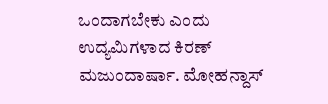ಒಂದಾಗಬೇಕು ಎಂದು ಉದ್ಯಮಿಗಳಾದ ಕಿರಣ್ ಮಜುಂದಾರ್ಷಾ. ಮೋಹನ್ದಾಸ್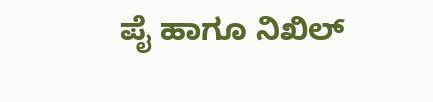ಪೈ ಹಾಗೂ ನಿಖಿಲ್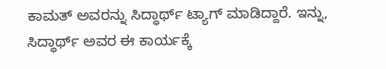ಕಾಮತ್ ಅವರನ್ನು ಸಿದ್ಧಾರ್ಥ್ ಟ್ಯಾಗ್ ಮಾಡಿದ್ದಾರೆ. ಇನ್ನು, ಸಿದ್ಧಾರ್ಥ್ ಅವರ ಈ ಕಾರ್ಯಕ್ಕೆ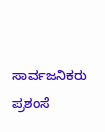ಸಾರ್ವಜನಿಕರು ಪ್ರಶಂಸೆ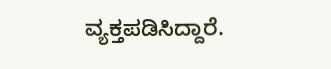ವ್ಯಕ್ತಪಡಿಸಿದ್ದಾರೆ.